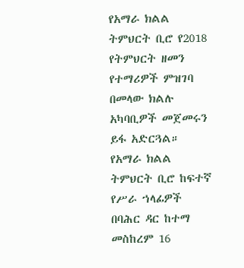የአማራ ክልል ትምህርት ቢሮ የ2018 የትምህርት ዘመን የተማሪዎች ምዝገባ በመላው ክልሉ አካባቢዎች መጀመሩን ይፋ አድርጓል።
የአማራ ክልል ትምህርት ቢሮ ከፍተኛ የሥራ ኀላፊዎች
በባሕር ዳር ከተማ መስከረም 16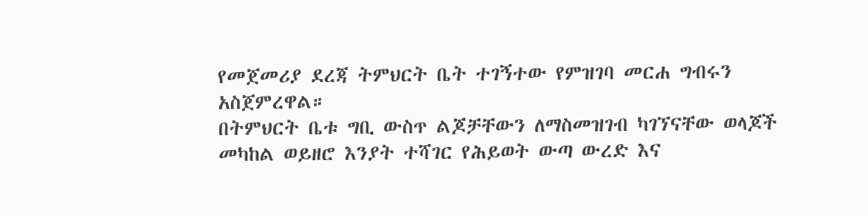የመጀመሪያ ደረጃ ትምህርት ቤት ተገኝተው የምዝገባ መርሐ ግብሩን አስጀምረዋል።
በትምህርት ቤቱ ግቢ ውስጥ ልጆቻቸውን ለማስመዝገብ ካገኘናቸው ወላጆች መካከል ወይዘሮ እንያት ተሻገር የሕይወት ውጣ ውረድ እና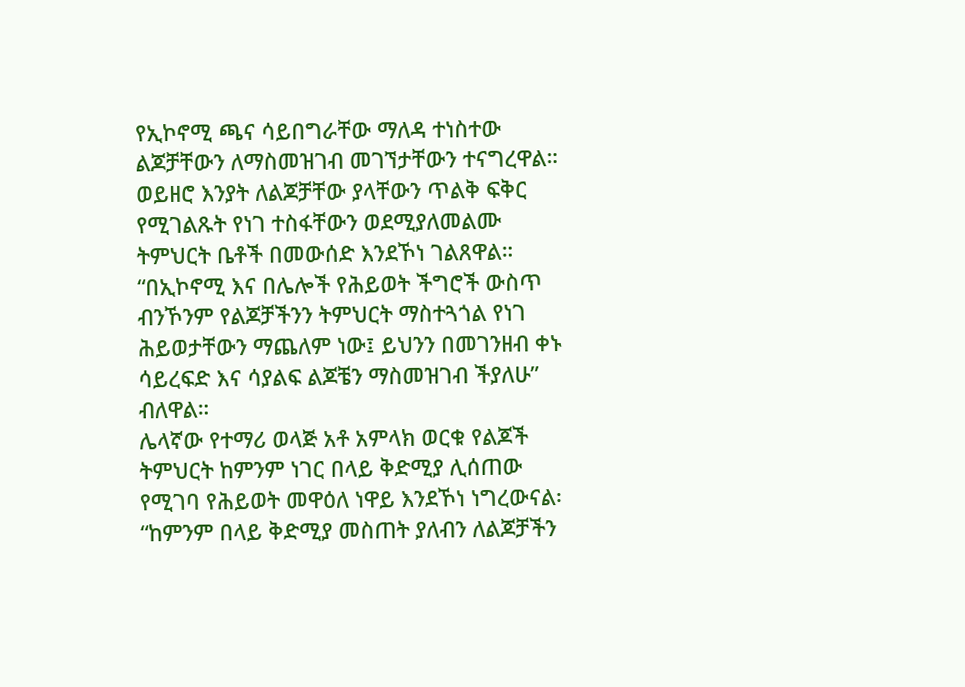የኢኮኖሚ ጫና ሳይበግራቸው ማለዳ ተነስተው ልጆቻቸውን ለማስመዝገብ መገኘታቸውን ተናግረዋል። ወይዘሮ እንያት ለልጆቻቸው ያላቸውን ጥልቅ ፍቅር የሚገልጹት የነገ ተስፋቸውን ወደሚያለመልሙ ትምህርት ቤቶች በመውሰድ እንደኾነ ገልጸዋል።
“በኢኮኖሚ እና በሌሎች የሕይወት ችግሮች ውስጥ ብንኾንም የልጆቻችንን ትምህርት ማስተጓጎል የነገ ሕይወታቸውን ማጨለም ነው፤ ይህንን በመገንዘብ ቀኑ ሳይረፍድ እና ሳያልፍ ልጆቼን ማስመዝገብ ችያለሁ” ብለዋል።
ሌላኛው የተማሪ ወላጅ አቶ አምላክ ወርቁ የልጆች ትምህርት ከምንም ነገር በላይ ቅድሚያ ሊሰጠው የሚገባ የሕይወት መዋዕለ ነዋይ እንደኾነ ነግረውናል፡
“ከምንም በላይ ቅድሚያ መስጠት ያለብን ለልጆቻችን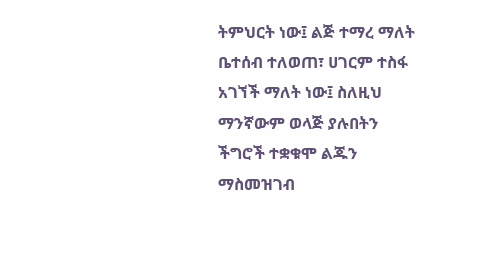ትምህርት ነው፤ ልጅ ተማረ ማለት ቤተሰብ ተለወጠ፣ ሀገርም ተስፋ አገኘች ማለት ነው፤ ስለዚህ ማንኛውም ወላጅ ያሉበትን ችግሮች ተቋቁሞ ልጁን ማስመዝገብ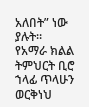አለበት” ነው ያሉት።
የአማራ ክልል ትምህርት ቢሮ ኀላፊ ጥላሁን ወርቅነህ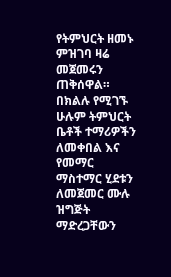የትምህርት ዘመኑ ምዝገባ ዛሬ መጀመሩን ጠቅሰዋል።
በክልሉ የሚገኙ ሁሉም ትምህርት ቤቶች ተማሪዎችን ለመቀበል እና የመማር ማስተማር ሂደቱን ለመጀመር ሙሉ ዝግጅት ማድረጋቸውን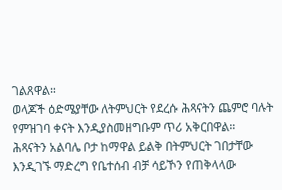ገልጸዋል።
ወላጆች ዕድሜያቸው ለትምህርት የደረሱ ሕጻናትን ጨምሮ ባሉት የምዝገባ ቀናት እንዲያስመዘግቡም ጥሪ አቅርበዋል።
ሕጻናትን አልባሌ ቦታ ከማዋል ይልቅ በትምህርት ገበታቸው እንዲገኙ ማድረግ የቤተሰብ ብቻ ሳይኾን የጠቅላላው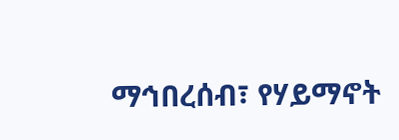ማኅበረሰብ፣ የሃይማኖት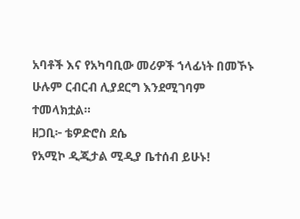አባቶች እና የአካባቢው መሪዎች ኀላፊነት በመኾኑ ሁሉም ርብርብ ሊያደርግ እንደሚገባም ተመላክቷል።
ዘጋቢ፦ ቴዎድሮስ ደሴ
የአሚኮ ዲጂታል ሚዲያ ቤተሰብ ይሁኑ!